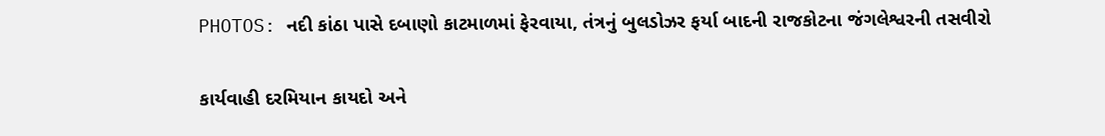PHOTOS: નદી કાંઠા પાસે દબાણો કાટમાળમાં ફેરવાયા, તંત્રનું બુલડોઝર ફર્યા બાદની રાજકોટના જંગલેશ્વરની તસવીરો

કાર્યવાહી દરમિયાન કાયદો અને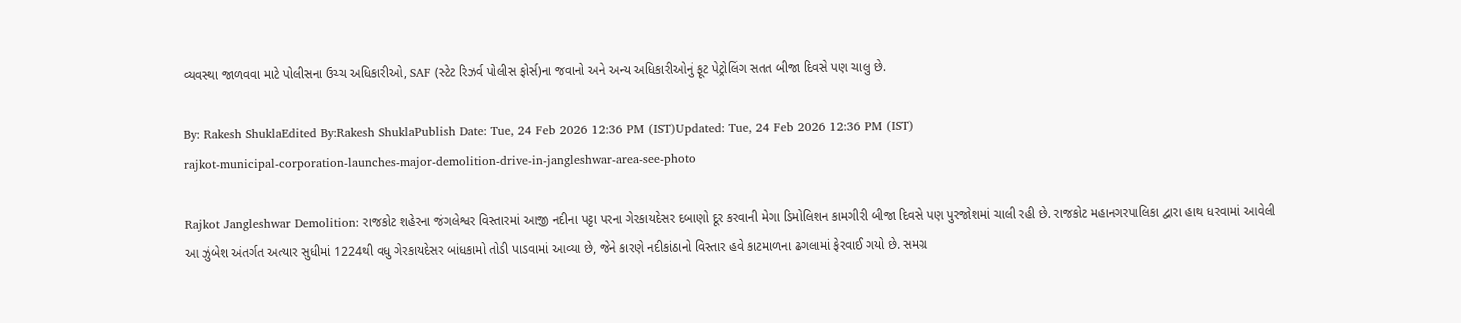વ્યવસ્થા જાળવવા માટે પોલીસના ઉચ્ચ અધિકારીઓ, SAF (સ્ટેટ રિઝર્વ પોલીસ ફોર્સ)ના જવાનો અને અન્ય અધિકારીઓનું ફૂટ પેટ્રોલિંગ સતત બીજા દિવસે પણ ચાલુ છે.

By: Rakesh ShuklaEdited By:Rakesh ShuklaPublish Date: Tue, 24 Feb 2026 12:36 PM (IST)Updated: Tue, 24 Feb 2026 12:36 PM (IST)
rajkot-municipal-corporation-launches-major-demolition-drive-in-jangleshwar-area-see-photo

Rajkot Jangleshwar Demolition: રાજકોટ શહેરના જંગલેશ્વર વિસ્તારમાં આજી નદીના પટ્ટા પરના ગેરકાયદેસર દબાણો દૂર કરવાની મેગા ડિમોલિશન કામગીરી બીજા દિવસે પણ પુરજોશમાં ચાલી રહી છે. રાજકોટ મહાનગરપાલિકા દ્વારા હાથ ધરવામાં આવેલી આ ઝુંબેશ અંતર્ગત અત્યાર સુધીમાં 1224થી વધુ ગેરકાયદેસર બાંધકામો તોડી પાડવામાં આવ્યા છે, જેને કારણે નદીકાંઠાનો વિસ્તાર હવે કાટમાળના ઢગલામાં ફેરવાઈ ગયો છે. સમગ્ર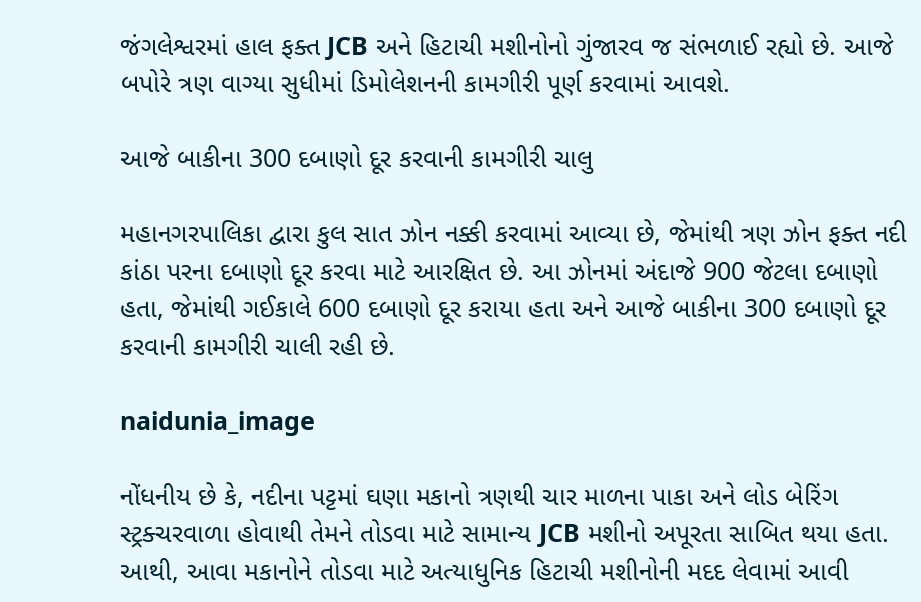જંગલેશ્વરમાં હાલ ફક્ત JCB અને હિટાચી મશીનોનો ગુંજારવ જ સંભળાઈ રહ્યો છે. આજે બપોરે ત્રણ વાગ્યા સુધીમાં ડિમોલેશનની કામગીરી પૂર્ણ કરવામાં આવશે.

આજે બાકીના 300 દબાણો દૂર કરવાની કામગીરી ચાલુ

મહાનગરપાલિકા દ્વારા કુલ સાત ઝોન નક્કી કરવામાં આવ્યા છે, જેમાંથી ત્રણ ઝોન ફક્ત નદી કાંઠા પરના દબાણો દૂર કરવા માટે આરક્ષિત છે. આ ઝોનમાં અંદાજે 900 જેટલા દબાણો હતા, જેમાંથી ગઈકાલે 600 દબાણો દૂર કરાયા હતા અને આજે બાકીના 300 દબાણો દૂર કરવાની કામગીરી ચાલી રહી છે.

naidunia_image

નોંધનીય છે કે, નદીના પટ્ટમાં ઘણા મકાનો ત્રણથી ચાર માળના પાકા અને લોડ બેરિંગ સ્ટ્રક્ચરવાળા હોવાથી તેમને તોડવા માટે સામાન્ય JCB મશીનો અપૂરતા સાબિત થયા હતા. આથી, આવા મકાનોને તોડવા માટે અત્યાધુનિક હિટાચી મશીનોની મદદ લેવામાં આવી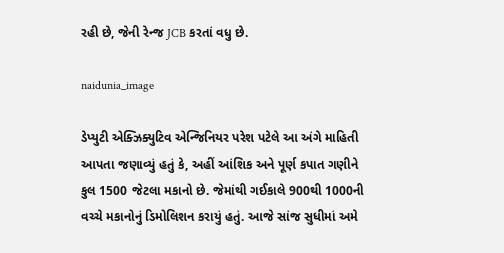રહી છે, જેની રેન્જ JCB કરતાં વધુ છે.

naidunia_image

ડેપ્યુટી એક્ઝિક્યુટિવ એન્જિનિયર પરેશ પટેલે આ અંગે માહિતી આપતા જણાવ્યું હતું કે, અહીં આંશિક અને પૂર્ણ કપાત ગણીને કુલ 1500 જેટલા મકાનો છે. જેમાંથી ગઈકાલે 900થી 1000ની વચ્ચે મકાનોનું ડિમોલિશન કરાયું હતું. આજે સાંજ સુધીમાં અમે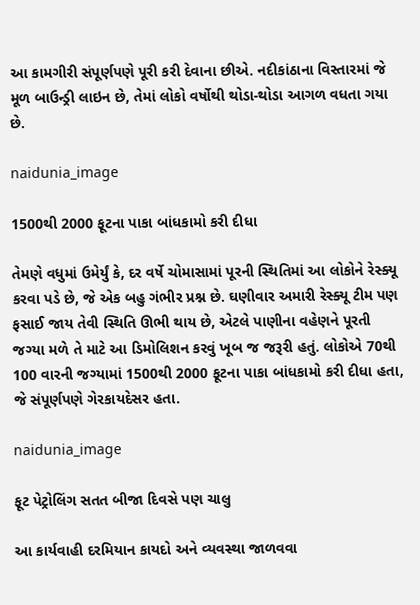આ કામગીરી સંપૂર્ણપણે પૂરી કરી દેવાના છીએ. નદીકાંઠાના વિસ્તારમાં જે મૂળ બાઉન્ડ્રી લાઇન છે, તેમાં લોકો વર્ષોથી થોડા-થોડા આગળ વધતા ગયા છે.

naidunia_image

1500થી 2000 ફૂટના પાકા બાંધકામો કરી દીધા

તેમણે વધુમાં ઉમેર્યું કે, દર વર્ષે ચોમાસામાં પૂરની સ્થિતિમાં આ લોકોને રેસ્ક્યૂ કરવા પડે છે, જે એક બહુ ગંભીર પ્રશ્ન છે. ઘણીવાર અમારી રેસ્ક્યૂ ટીમ પણ ફસાઈ જાય તેવી સ્થિતિ ઊભી થાય છે, એટલે પાણીના વહેણને પૂરતી જગ્યા મળે તે માટે આ ડિમોલિશન કરવું ખૂબ જ જરૂરી હતું. લોકોએ 70થી 100 વારની જગ્યામાં 1500થી 2000 ફૂટના પાકા બાંધકામો કરી દીધા હતા, જે સંપૂર્ણપણે ગેરકાયદેસર હતા.

naidunia_image

ફૂટ પેટ્રોલિંગ સતત બીજા દિવસે પણ ચાલુ

આ કાર્યવાહી દરમિયાન કાયદો અને વ્યવસ્થા જાળવવા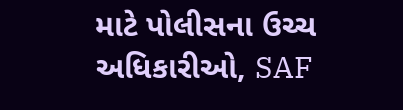માટે પોલીસના ઉચ્ચ અધિકારીઓ, SAF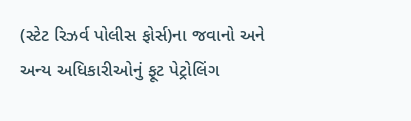(સ્ટેટ રિઝર્વ પોલીસ ફોર્સ)ના જવાનો અને અન્ય અધિકારીઓનું ફૂટ પેટ્રોલિંગ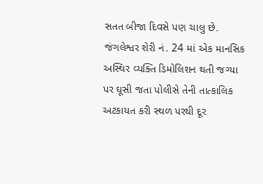સતત બીજા દિવસે પણ ચાલુ છે. જંગલેશ્વર શેરી નં. 24 માં એક માનસિક અસ્થિર વ્યક્તિ ડિમોલિશન થતી જગ્યા પર ઘૂસી જતા પોલીસે તેની તાત્કાલિક અટકાયત કરી સ્થળ પરથી દૂર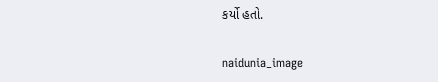કર્યો હતો.

naidunia_image